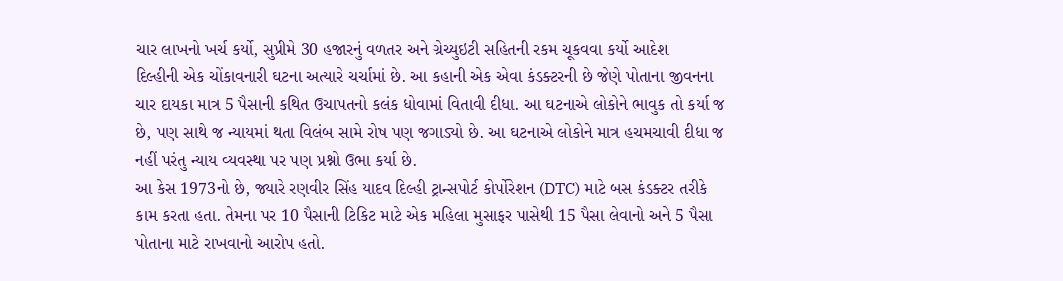ચાર લાખનો ખર્ચ કર્યો, સુપ્રીમે 30 હજારનું વળતર અને ગ્રેચ્યુઇટી સહિતની રકમ ચૂકવવા કર્યો આદેશ
દિલ્હીની એક ચોંકાવનારી ઘટના અત્યારે ચર્ચામાં છે. આ કહાની એક એવા કંડક્ટરની છે જેણે પોતાના જીવનના ચાર દાયકા માત્ર 5 પૈસાની કથિત ઉચાપતનો કલંક ધોવામાં વિતાવી દીધા. આ ઘટનાએ લોકોને ભાવુક તો કર્યા જ છે, પણ સાથે જ ન્યાયમાં થતા વિલંબ સામે રોષ પણ જગાડ્યો છે. આ ઘટનાએ લોકોને માત્ર હચમચાવી દીધા જ નહીં પરંતુ ન્યાય વ્યવસ્થા પર પણ પ્રશ્નો ઉભા કર્યા છે.
આ કેસ 1973નો છે, જ્યારે રણવીર સિંહ યાદવ દિલ્હી ટ્રાન્સપોર્ટ કોર્પોરેશન (DTC) માટે બસ કંડક્ટર તરીકે કામ કરતા હતા. તેમના પર 10 પૈસાની ટિકિટ માટે એક મહિલા મુસાફર પાસેથી 15 પૈસા લેવાનો અને 5 પૈસા પોતાના માટે રાખવાનો આરોપ હતો.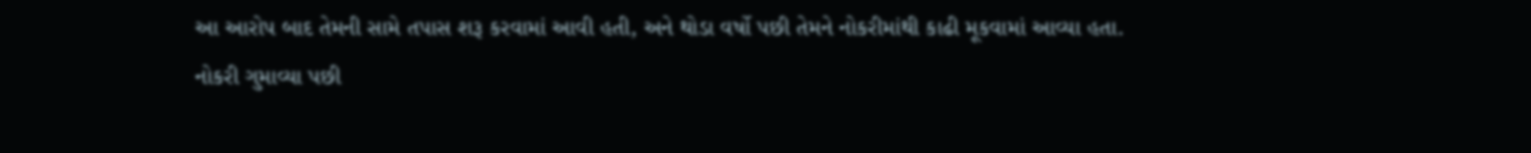આ આરોપ બાદ તેમની સામે તપાસ શરૂ કરવામાં આવી હતી, અને થોડા વર્ષો પછી તેમને નોકરીમાંથી કાઢી મૂકવામાં આવ્યા હતા.
નોકરી ગુમાવ્યા પછી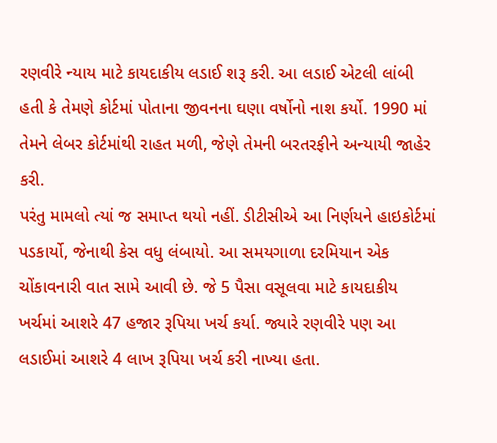રણવીરે ન્યાય માટે કાયદાકીય લડાઈ શરૂ કરી. આ લડાઈ એટલી લાંબી હતી કે તેમણે કોર્ટમાં પોતાના જીવનના ઘણા વર્ષોનો નાશ કર્યો. 1990 માં તેમને લેબર કોર્ટમાંથી રાહત મળી, જેણે તેમની બરતરફીને અન્યાયી જાહેર કરી.
પરંતુ મામલો ત્યાં જ સમાપ્ત થયો નહીં. ડીટીસીએ આ નિર્ણયને હાઇકોર્ટમાં પડકાર્યો, જેનાથી કેસ વધુ લંબાયો. આ સમયગાળા દરમિયાન એક ચોંકાવનારી વાત સામે આવી છે. જે 5 પૈસા વસૂલવા માટે કાયદાકીય ખર્ચમાં આશરે 47 હજાર રૂપિયા ખર્ચ કર્યા. જ્યારે રણવીરે પણ આ લડાઈમાં આશરે 4 લાખ રૂપિયા ખર્ચ કરી નાખ્યા હતા.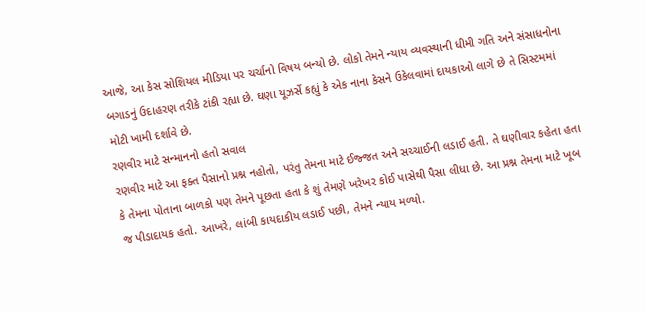આજે, આ કેસ સોશિયલ મીડિયા પર ચર્ચાનો વિષય બન્યો છે. લોકો તેમને ન્યાય વ્યવસ્થાની ધીમી ગતિ અને સંસાધનોના બગાડનું ઉદાહરણ તરીકે ટાંકી રહ્યા છે. ઘણા યૂઝર્સે કહ્યું કે એક નાના કેસને ઉકેલવામાં દાયકાઓ લાગે છે તે સિસ્ટમમાં મોટી ખામી દર્શાવે છે.
રણવીર માટે સન્માનનો હતો સવાલ
રણવીર માટે આ ફક્ત પૈસાનો પ્રશ્ન નહોતો, પરંતુ તેમના માટે ઈજ્જત અને સચ્ચાઈની લડાઈ હતી. તે ઘણીવાર કહેતા હતા કે તેમના પોતાના બાળકો પણ તેમને પૂછતા હતા કે શું તેમણે ખરેખર કોઈ પાસેથી પૈસા લીધા છે. આ પ્રશ્ન તેમના માટે ખૂબ જ પીડાદાયક હતો. આખરે, લાંબી કાયદાકીય લડાઈ પછી, તેમને ન્યાય મળ્યો.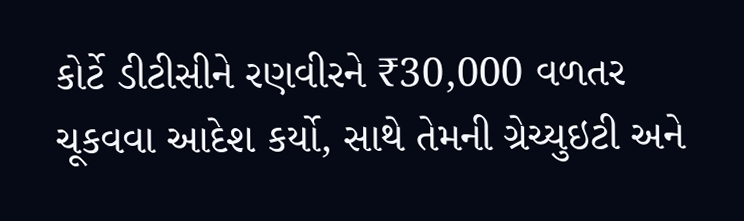કોર્ટે ડીટીસીને રણવીરને ₹30,000 વળતર ચૂકવવા આદેશ કર્યો, સાથે તેમની ગ્રેચ્યુઇટી અને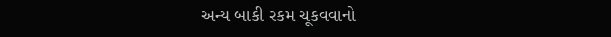અન્ય બાકી રકમ ચૂકવવાનો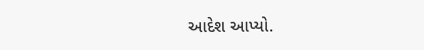આદેશ આપ્યો.